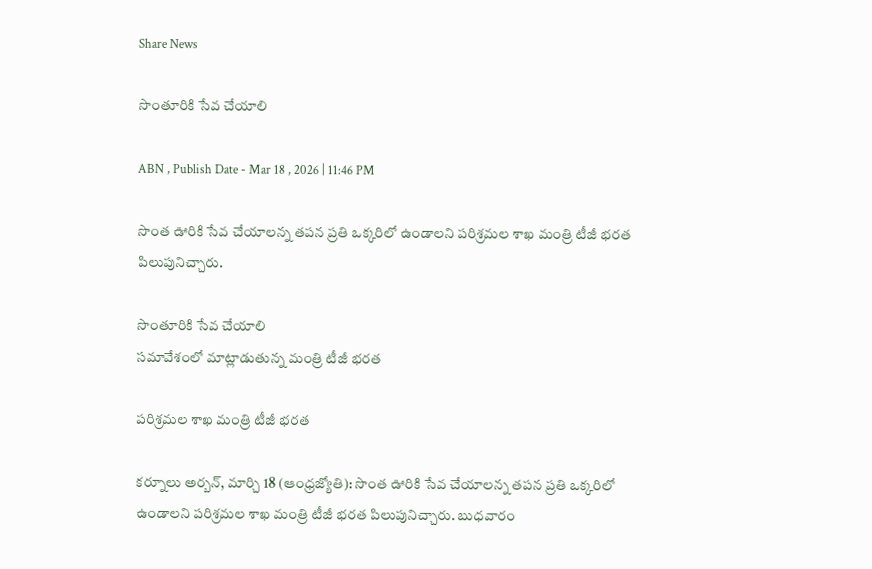Share News

సొంతూరికి సేవ చేయాలి

ABN , Publish Date - Mar 18 , 2026 | 11:46 PM

సొంత ఊరికి సేవ చేయాలన్న తపన ప్రతి ఒక్కరిలో ఉండాలని పరిశ్రమల శాఖ మంత్రి టీజీ భరత పిలుపునిచ్చారు.

సొంతూరికి సేవ చేయాలి
సమావేశంలో మాట్లాడుతున్న మంత్రి టీజీ భరత

పరిశ్రమల శాఖ మంత్రి టీజీ భరత

కర్నూలు అర్బన్‌, మార్చి 18 (ఆంధ్రజ్యోతి): సొంత ఊరికి సేవ చేయాలన్న తపన ప్రతి ఒక్కరిలో ఉండాలని పరిశ్రమల శాఖ మంత్రి టీజీ భరత పిలుపునిచ్చారు. బుధవారం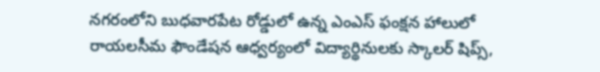నగరంలోని బుధవారపేట రోడ్డులో ఉన్న ఎంఎస్‌ ఫంక్షన హాలులో రాయలసీమ ఫౌండేషన ఆధ్వర్యంలో విద్యార్థినులకు స్కాలర్‌ షిప్స్‌,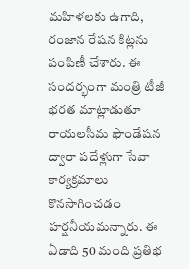మహిళలకు ఉగాది, రంజాన రేషన కిట్లను పంపిణీ చేశారు. ఈ సందర్భంగా మంత్రి టీజీ భరత మాట్లాడుతూ రాయలసీమ ఫౌండేషన ద్వారా పదేళ్లుగా సేవా కార్యక్రమాలు కొనసాగించడం హర్షనీయమన్నారు. ఈ ఏడాది 50 మంది ప్రతిభ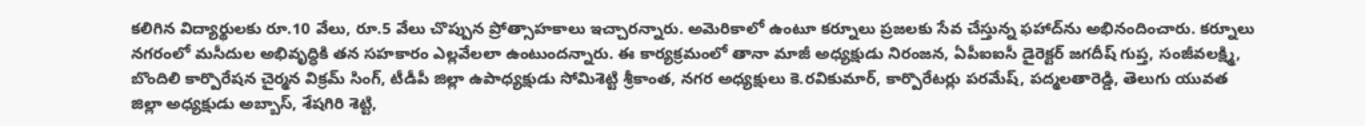కలిగిన విద్యార్థులకు రూ.10 వేలు, రూ.5 వేలు చొప్పున ప్రోత్సాహకాలు ఇచ్చారన్నారు. అమెరికాలో ఉంటూ కర్నూలు ప్రజలకు సేవ చేస్తున్న ఫహాద్‌ను అభినందించారు. కర్నూలు నగరంలో మసీదుల అభివృద్ధికి తన సహకారం ఎల్లవేలలా ఉంటుందన్నారు. ఈ కార్యక్రమంలో తానా మాజీ అధ్యక్షుడు నిరంజన, ఏపీఐఐసీ డైరెక్టర్‌ జగదీష్‌ గుప్త, సంజీవలక్ష్మి, బొందిలి కార్పొరేషన చైర్మన విక్రమ్‌ సింగ్‌, టీడీపీ జిల్లా ఉపాధ్యక్షుడు సోమిశెట్టి శ్రీకాంత, నగర అధ్యక్షులు కె.రవికుమార్‌, కార్పొరేటర్లు పరమేష్‌, పద్మలతారెడ్డి, తెలుగు యువత జిల్లా అధ్యక్షుడు అబ్బాస్‌, శేషగిరి శెట్టి,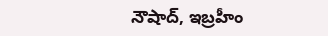నౌషాద్‌, ఇబ్రహీం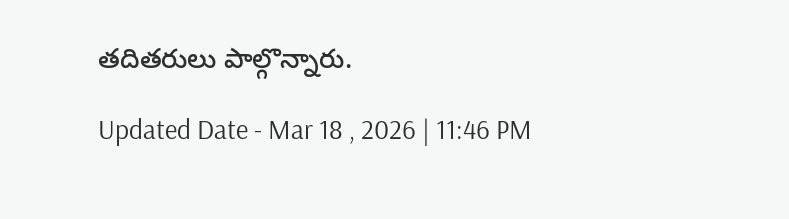తదితరులు పాల్గొన్నారు.

Updated Date - Mar 18 , 2026 | 11:46 PM